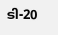ടി-20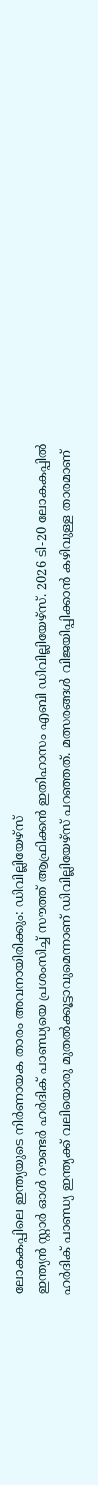ലോകകപ്പിലെ ഇന്ത്യയുടെ നിർണായക താരം അവനായിരിക്കും: ഡിവില്ലിയേഴ്സ്
ഇന്ത്യൻ സ്റ്റാർ ഓൾ റൗണ്ടർ ഹർദിക് പാണ്ഡ്യയെ പ്രശംസിച്ച് സൗത്ത് ആഫ്രിക്കൻ ഇതിഹാസം എബി ഡിവില്ലിയേഴ്സ്. 2026 ടി-20 ലോകകപ്പിൽ ഹർദിക് പാണ്ഡ്യ ഇന്ത്യക്ക് വലിയൊരു മുതൽക്കൂട്ടാവുമെന്നാണ് ഡിവില്ലിയേഴ്സ് പറഞ്ഞത്. മത്സരങ്ങൾ വിജയിപ്പിക്കാൻ കഴിവുള്ള താരമാണ്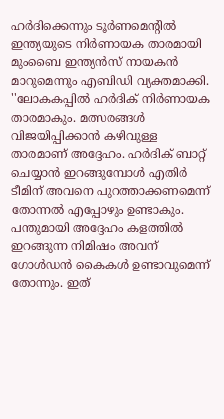ഹർദിക്കെന്നും ടൂർണമെന്റിൽ ഇന്ത്യയുടെ നിർണായക താരമായി മുംബൈ ഇന്ത്യൻസ് നായകൻ മാറുമെന്നും എബിഡി വ്യക്തമാക്കി.
''ലോകകപ്പിൽ ഹർദിക് നിർണായക താരമാകും. മത്സരങ്ങൾ വിജയിപ്പിക്കാൻ കഴിവുള്ള താരമാണ് അദ്ദേഹം. ഹർദിക് ബാറ്റ് ചെയ്യാൻ ഇറങ്ങുമ്പോൾ എതിർ ടീമിന് അവനെ പുറത്താക്കണമെന്ന് തോന്നൽ എപ്പോഴും ഉണ്ടാകും. പന്തുമായി അദ്ദേഹം കളത്തിൽ ഇറങ്ങുന്ന നിമിഷം അവന് ഗോൾഡൻ കൈകൾ ഉണ്ടാവുമെന്ന് തോന്നും. ഇത്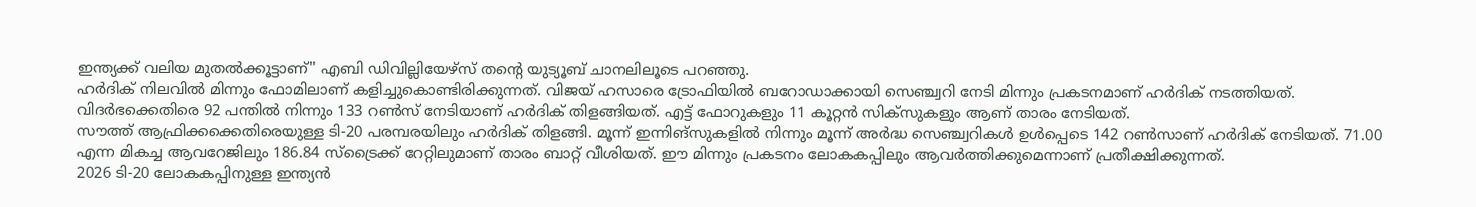ഇന്ത്യക്ക് വലിയ മുതൽക്കൂട്ടാണ്'' എബി ഡിവില്ലിയേഴ്സ് തന്റെ യുട്യൂബ് ചാനലിലൂടെ പറഞ്ഞു.
ഹർദിക് നിലവിൽ മിന്നും ഫോമിലാണ് കളിച്ചുകൊണ്ടിരിക്കുന്നത്. വിജയ് ഹസാരെ ട്രോഫിയിൽ ബറോഡാക്കായി സെഞ്ച്വറി നേടി മിന്നും പ്രകടനമാണ് ഹർദിക് നടത്തിയത്. വിദർഭക്കെതിരെ 92 പന്തിൽ നിന്നും 133 റൺസ് നേടിയാണ് ഹർദിക് തിളങ്ങിയത്. എട്ട് ഫോറുകളും 11 കൂറ്റൻ സിക്സുകളും ആണ് താരം നേടിയത്.
സൗത്ത് ആഫ്രിക്കക്കെതിരെയുള്ള ടി-20 പരമ്പരയിലും ഹർദിക് തിളങ്ങി. മൂന്ന് ഇന്നിങ്സുകളിൽ നിന്നും മൂന്ന് അർദ്ധ സെഞ്ച്വറികൾ ഉൾപ്പെടെ 142 റൺസാണ് ഹർദിക് നേടിയത്. 71.00 എന്ന മികച്ച ആവറേജിലും 186.84 സ്ട്രൈക്ക് റേറ്റിലുമാണ് താരം ബാറ്റ് വീശിയത്. ഈ മിന്നും പ്രകടനം ലോകകപ്പിലും ആവർത്തിക്കുമെന്നാണ് പ്രതീക്ഷിക്കുന്നത്.
2026 ടി-20 ലോകകപ്പിനുള്ള ഇന്ത്യൻ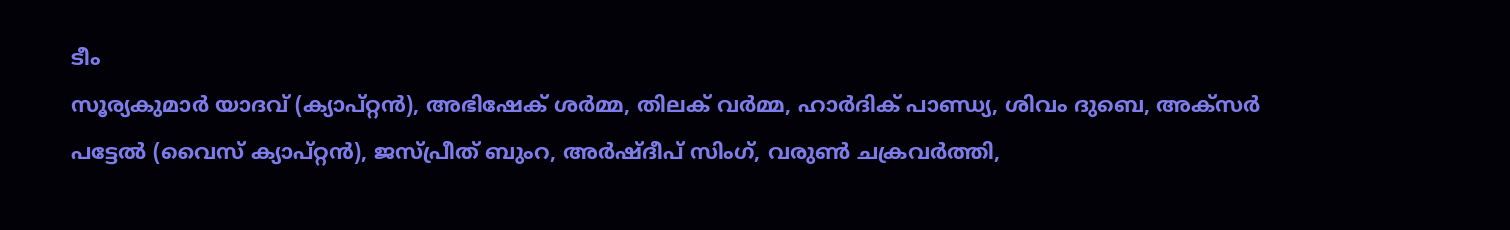ടീം
സൂര്യകുമാർ യാദവ് (ക്യാപ്റ്റൻ), അഭിഷേക് ശർമ്മ, തിലക് വർമ്മ, ഹാർദിക് പാണ്ഡ്യ, ശിവം ദുബെ, അക്സർ പട്ടേൽ (വൈസ് ക്യാപ്റ്റൻ), ജസ്പ്രീത് ബുംറ, അർഷ്ദീപ് സിംഗ്, വരുൺ ചക്രവർത്തി,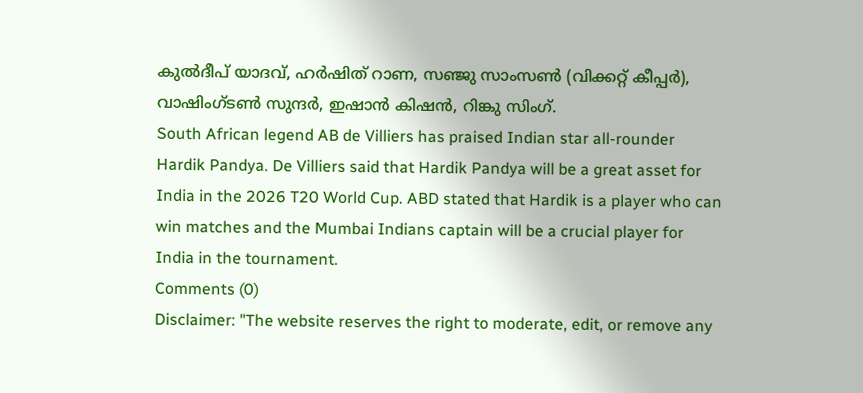കുൽദീപ് യാദവ്, ഹർഷിത് റാണ, സഞ്ജു സാംസൺ (വിക്കറ്റ് കീപ്പർ), വാഷിംഗ്ടൺ സുന്ദർ, ഇഷാൻ കിഷൻ, റിങ്കു സിംഗ്.
South African legend AB de Villiers has praised Indian star all-rounder Hardik Pandya. De Villiers said that Hardik Pandya will be a great asset for India in the 2026 T20 World Cup. ABD stated that Hardik is a player who can win matches and the Mumbai Indians captain will be a crucial player for India in the tournament.
Comments (0)
Disclaimer: "The website reserves the right to moderate, edit, or remove any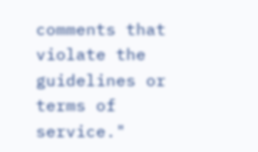comments that violate the guidelines or terms of service."